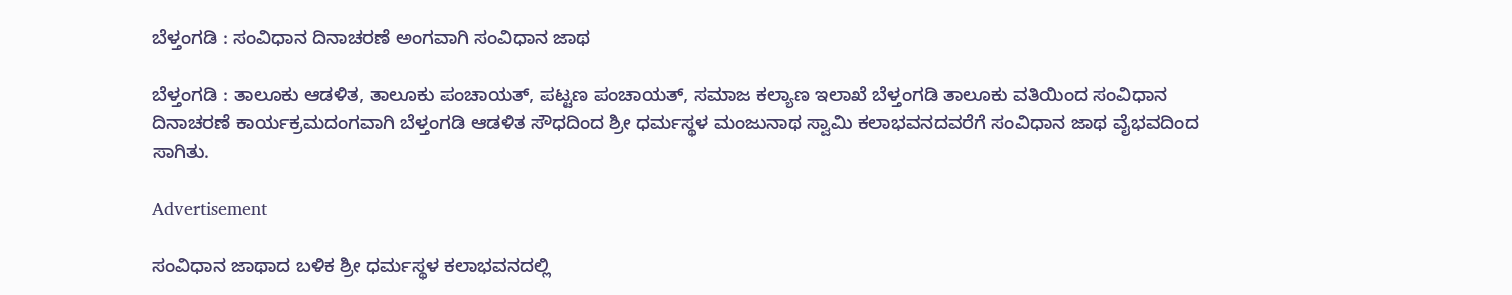ಬೆಳ್ತಂಗಡಿ : ಸಂವಿಧಾನ ದಿನಾಚರಣೆ ಅಂಗವಾಗಿ ಸಂವಿಧಾನ ಜಾಥ

ಬೆಳ್ತಂಗಡಿ : ತಾಲೂಕು ಆಡಳಿತ, ತಾಲೂಕು ಪಂಚಾಯತ್, ಪಟ್ಟಣ ಪಂಚಾಯತ್, ಸಮಾಜ ಕಲ್ಯಾಣ ಇಲಾಖೆ ಬೆಳ್ತಂಗಡಿ ತಾಲೂಕು ವತಿಯಿಂದ ಸಂವಿಧಾನ ದಿನಾಚರಣೆ ಕಾರ್ಯಕ್ರಮದಂಗವಾಗಿ ಬೆಳ್ತಂಗಡಿ ಆಡಳಿತ ಸೌಧದಿಂದ ಶ್ರೀ ಧರ್ಮಸ್ಥಳ ಮಂಜುನಾಥ ಸ್ವಾಮಿ ಕಲಾಭವನದವರೆಗೆ ಸಂವಿಧಾನ ಜಾಥ ವೈಭವದಿಂದ ಸಾಗಿತು.

Advertisement

ಸಂವಿಧಾನ ಜಾಥಾದ ಬಳಿಕ ಶ್ರೀ ಧರ್ಮಸ್ಥಳ ಕಲಾಭವನದಲ್ಲಿ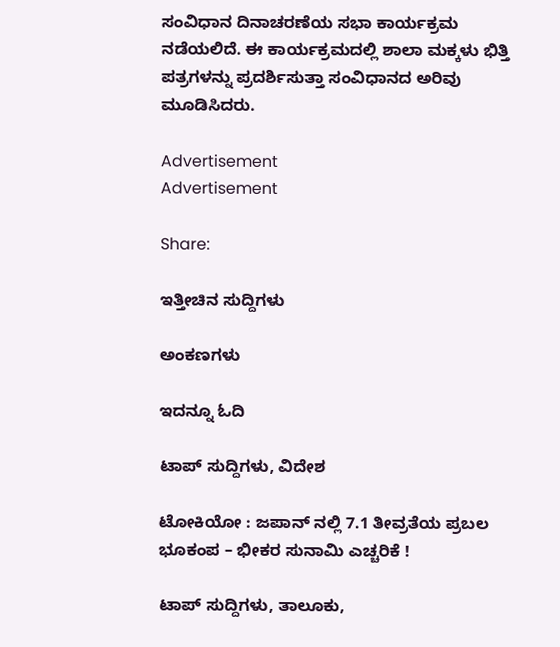ಸಂವಿಧಾನ ದಿನಾಚರಣೆಯ ಸಭಾ ಕಾರ್ಯಕ್ರಮ ನಡೆಯಲಿದೆ. ಈ ಕಾರ್ಯಕ್ರಮದಲ್ಲಿ ಶಾಲಾ ಮಕ್ಕಳು ಭಿತ್ತಿ ಪತ್ರಗಳನ್ನು ಪ್ರದರ್ಶಿಸುತ್ತಾ ಸಂವಿಧಾನದ ಅರಿವು ಮೂಡಿಸಿದರು.

Advertisement
Advertisement

Share:

ಇತ್ತೀಚಿನ ಸುದ್ದಿಗಳು

ಅಂಕಣಗಳು

ಇದನ್ನೂ ಓದಿ

ಟಾಪ್ ಸುದ್ದಿಗಳು, ವಿದೇಶ

ಟೋಕಿಯೋ : ಜಪಾನ್ ನಲ್ಲಿ 7.1 ತೀವ್ರತೆಯ ಪ್ರಬಲ ಭೂಕಂಪ – ಭೀಕರ ಸುನಾಮಿ ಎಚ್ಚರಿಕೆ !

ಟಾಪ್ ಸುದ್ದಿಗಳು, ತಾಲೂಕು,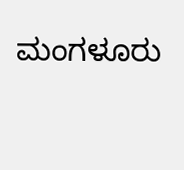ಮಂಗಳೂರು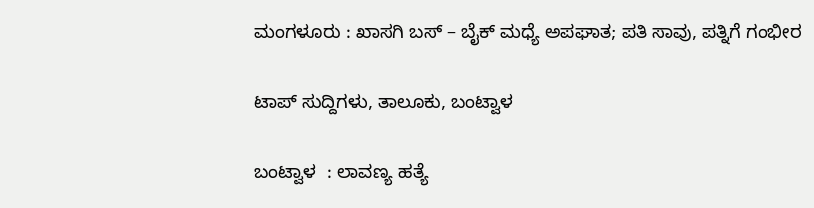ಮಂಗಳೂರು : ಖಾಸಗಿ ಬಸ್ – ಬೈಕ್ ಮಧ್ಯೆ ಅಪಘಾತ; ಪತಿ ಸಾವು, ಪತ್ನಿಗೆ ಗಂಭೀರ

ಟಾಪ್ ಸುದ್ದಿಗಳು, ತಾಲೂಕು, ಬಂಟ್ವಾಳ

ಬಂಟ್ವಾಳ  : ಲಾವಣ್ಯ ಹತ್ಯೆ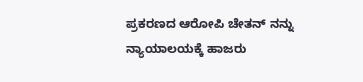ಪ್ರಕರಣದ ಆರೋಪಿ ಚೇತನ್ ನನ್ನು ನ್ಯಾಯಾಲಯಕ್ಕೆ ಹಾಜರು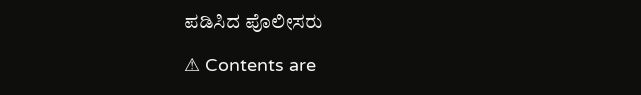ಪಡಿಸಿದ ಪೊಲೀಸರು

⚠ Contents are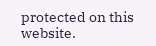protected on this website.